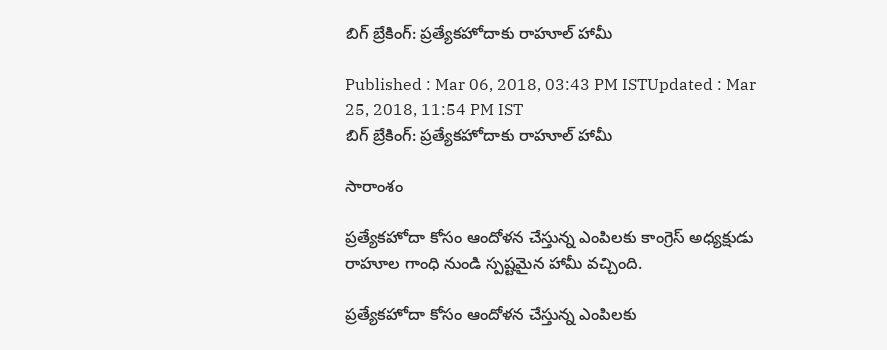బిగ్ బ్రేకింగ్: ప్రత్యేకహోదాకు రాహూల్ హామీ

Published : Mar 06, 2018, 03:43 PM ISTUpdated : Mar 25, 2018, 11:54 PM IST
బిగ్ బ్రేకింగ్: ప్రత్యేకహోదాకు రాహూల్ హామీ

సారాంశం

ప్రత్యేకహోదా కోసం ఆందోళన చేస్తున్న ఎంపిలకు కాంగ్రెస్ అధ్యక్షుడు రాహూల గాంధి నుండి స్పష్టమైన హామీ వచ్చింది.

ప్రత్యేకహోదా కోసం ఆందోళన చేస్తున్న ఎంపిలకు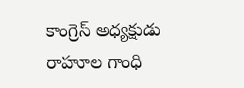కాంగ్రెస్ అధ్యక్షుడు రాహూల గాంధి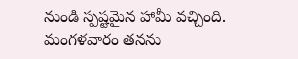నుండి స్పష్టమైన హామీ వచ్చింది. మంగళవారం తనను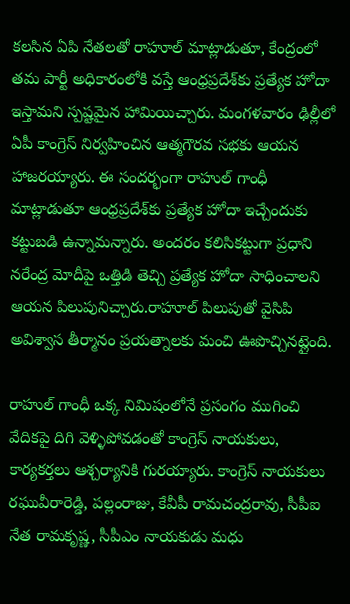కలసిన ఏపి నేతలతో రాహూల్ మాట్లాడుతూ, కేంద్రంలో తమ పార్టీ అధికారంలోకి వస్తే ఆంధ్రప్రదేశ్‌కు ప్రత్యేక హోదా ఇస్తామని స్పష్టమైన హామియిచ్చారు. మంగళవారం ఢిల్లీలో ఏపీ కాంగ్రెస్‌ నిర్వహించిన ఆత్మగౌరవ సభకు ఆయన హాజరయ్యారు. ఈ సందర్భంగా రాహుల్‌ గాంధీ మాట్లాడుతూ ఆంధ్రప్రదేశ్‌కు ప్రత్యేక హోదా ఇచ్చేందుకు కట్టుబడి ఉన్నామన్నారు. అందరం కలిసికట్టుగా ప్రధాని నరేంద్ర మోదీపై ఒత్తిడి తెచ్చి ప్రత్యేక హోదా సాధించాలని ఆయన పిలుపునిచ్చారు.రాహూల్ పిలుపుతో వైసిపి అవిశ్వాస తీర్మానం ప్రయత్నాలకు మంచి ఊపొచ్చినట్లైంది.

రాహుల్‌ గాంధీ ఒక్క నిమిషంలోనే ప్రసంగం ముగించి వేదికపై దిగి వెళ్ళిపోవడంతో కాంగ్రెస్‌ నాయకులు, కార్యకర్తలు ఆశ్చర్యానికి గురయ్యారు. కాంగ్రెస్‌ నాయకులు రఘువీరారెడ్డి, పల్లంరాజు, కేవీపీ రామచంద్రరావు, సీపీఐ నేత రామకృష్ణ, సీపీఎం నాయకుడు మధు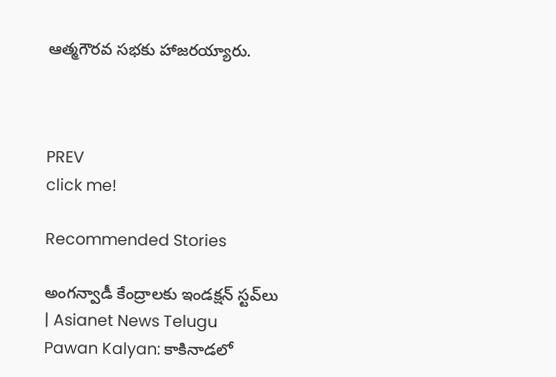ఆత్మగౌరవ సభకు హాజరయ్యారు.



PREV
click me!

Recommended Stories

అంగన్వాడీ కేంద్రాలకు ఇండక్షన్ స్టవ్‌లు | Asianet News Telugu
Pawan Kalyan: కాకినాడలో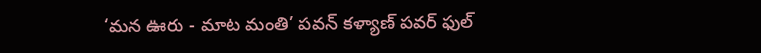‘మన ఊరు - మాట మంతి’ పవన్ కళ్యాణ్ పవర్ ఫుల్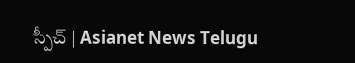స్పీచ్ | Asianet News Telugu